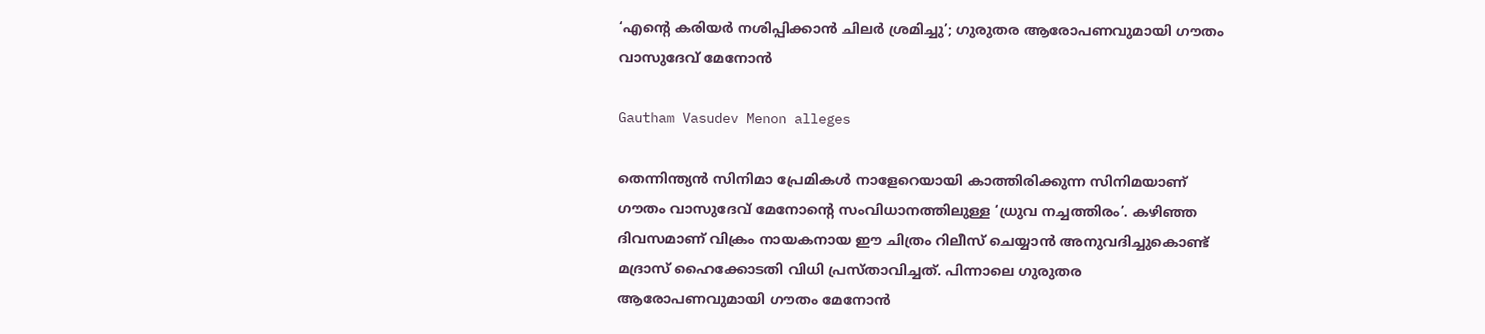‘എന്റെ കരിയർ നശിപ്പിക്കാൻ ചിലർ ശ്രമിച്ചു’; ഗുരുതര ആരോപണവുമായി ഗൗതം വാസുദേവ് മേനോൻ

Gautham Vasudev Menon alleges

തെന്നിന്ത്യൻ സിനിമാ പ്രേമികൾ നാളേറെയായി കാത്തിരിക്കുന്ന സിനിമയാണ് ഗൗതം വാസുദേവ് മേനോന്റെ സംവിധാനത്തിലുള്ള ‘ധ്രുവ നച്ചത്തിരം’. കഴിഞ്ഞ ദിവസമാണ് വിക്രം നായകനായ ഈ ചിത്രം റിലീസ് ചെയ്യാൻ അനുവദിച്ചുകൊണ്ട് മദ്രാസ് ഹൈക്കോടതി വിധി പ്രസ്താവിച്ചത്. പിന്നാലെ ഗുരുതര ആരോപണവുമായി ഗൗതം മേനോൻ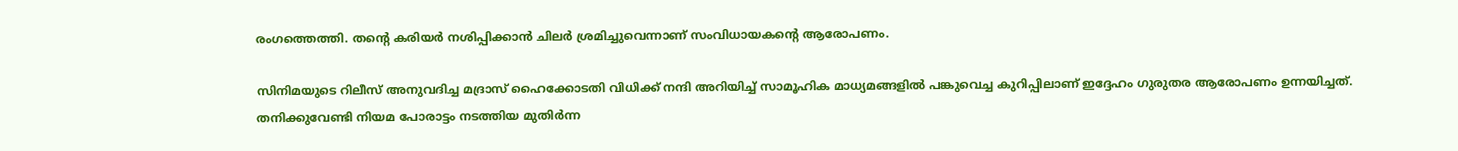രംഗത്തെത്തി. തന്റെ കരിയർ നശിപ്പിക്കാൻ ചിലർ ശ്രമിച്ചുവെന്നാണ് സംവിധായകന്റെ ആരോപണം.

സിനിമയുടെ റിലീസ് അനുവദിച്ച മദ്രാസ് ഹൈക്കോടതി വിധിക്ക് നന്ദി അറിയിച്ച് സാമൂഹിക മാധ്യമങ്ങളിൽ പങ്കുവെച്ച കുറിപ്പിലാണ് ഇദ്ദേഹം ഗുരുതര ആരോപണം ഉന്നയിച്ചത്. തനിക്കുവേണ്ടി നിയമ പോരാട്ടം നടത്തിയ മുതിർന്ന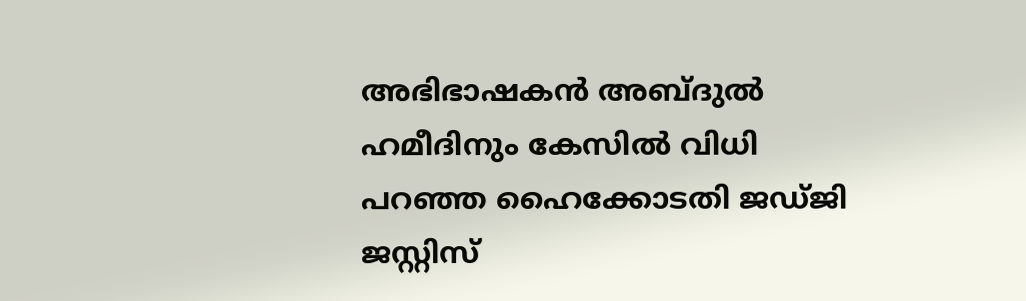അഭിഭാഷകൻ അബ്ദുൽ ഹമീദിനും കേസിൽ വിധി പറഞ്ഞ ഹൈക്കോടതി ജഡ്ജി ജസ്റ്റിസ്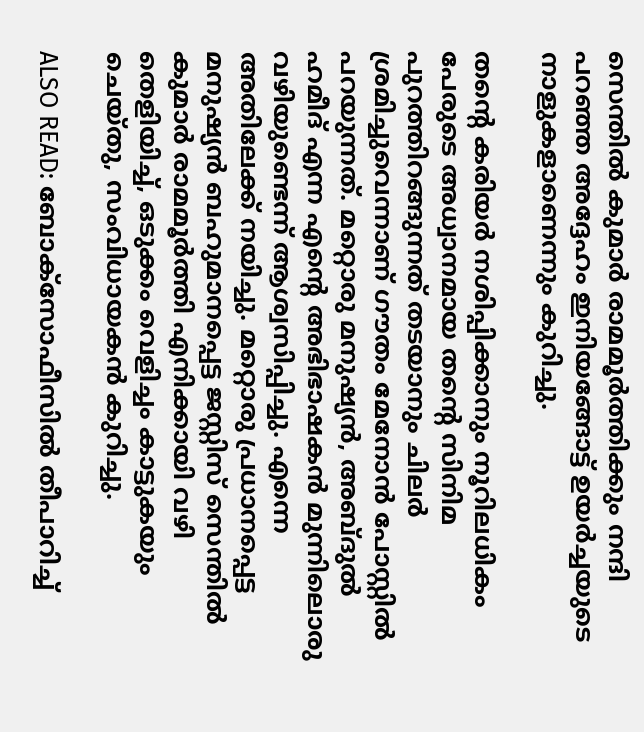സെന്തിൽ കുമാർ രാമമൂർത്തിക്കും നന്ദി പറഞ്ഞ അദ്ദേഹം ഇനിയങ്ങോട്ട് ഉയർച്ചയുടെ നാളുകളാണെന്നും കുറിച്ചു.

തന്റെ കരിയർ നശിപ്പിക്കാനും നൂറിലധികം പേരുടെ അധ്വാനമായ തന്റെ സിനിമ പുറത്തിറങ്ങുന്നത് തടയാനും ചിലർ ശ്രമിച്ചുവെന്നാണ് ഗൗതം മേനോൻ പോസ്റ്റിൽ പറയുന്നത്. മറ്റൊരു മനുഷ്യൻ, അബ്ദുൽ ഹമീദ് എന്ന എന്റെ അഭിഭാഷകൻ മുന്നിലൊരു വഴിയുണ്ടെന്ന് ആശ്വസിപ്പിച്ചു. എന്നെ അതിലേക്ക് നയിച്ചു. മറ്റൊരു പ്രധാനപ്പെട്ട മനുഷ്യൻ ബഹുമാനപ്പെട്ട ജസ്റ്റിസ് സെന്തിൽ കുമാർ രാമമൂർത്തി എനിക്കായി വഴി തെളിയിച്ച്, ഒടുക്കം വെളിച്ചം കാട്ടുകയും ചെയ്തു, സംവിധായകൻ കുറിച്ചു.

ALSO READ: ബോക്സോഫീസിൽ തീപാറിച്ച്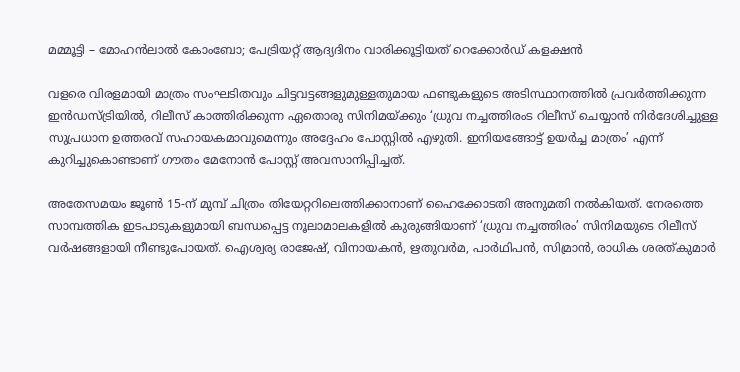മമ്മൂട്ടി – മോഹൻലാൽ കോംബോ; പേട്രിയറ്റ് ആദ്യദിനം വാരിക്കൂട്ടിയത് റെക്കോർഡ് കളക്ഷൻ

വളരെ വിരളമായി മാത്രം സംഘടിതവും ചിട്ടവട്ടങ്ങളുമുള്ളതുമായ ഫണ്ടുകളുടെ അടിസ്ഥാനത്തിൽ പ്രവർത്തിക്കുന്ന ഇൻഡസ്ട്രിയിൽ, റിലീസ് കാത്തിരിക്കുന്ന ഏതൊരു സിനിമയ്ക്കും ‘ധ്രുവ നച്ചത്തിരംട റിലീസ് ചെയ്യാൻ നിർദേശിച്ചുള്ള സുപ്രധാന ഉത്തരവ് സഹായകമാവുമെന്നും അദ്ദേഹം പോസ്റ്റിൽ എഴുതി. ഇനിയങ്ങോട്ട് ഉയർച്ച മാത്രം’ എന്ന് കുറിച്ചുകൊണ്ടാണ് ഗൗതം മേനോൻ പോസ്റ്റ് അവസാനിപ്പിച്ചത്.

അതേസമയം ജൂൺ 15-ന് മുമ്പ് ചിത്രം തിയേറ്ററിലെത്തിക്കാനാണ് ഹൈക്കോടതി അനുമതി നൽകിയത്. നേരത്തെ സാമ്പത്തിക ഇടപാടുകളുമായി ബന്ധപ്പെട്ട നൂലാമാലകളിൽ കുരുങ്ങിയാണ് ‘ധ്രുവ നച്ചത്തിരം’ സിനിമയുടെ റിലീസ് വർഷങ്ങളായി നീണ്ടുപോയത്. ഐശ്വര്യ രാജേഷ്, വിനായകൻ, ഋതുവർമ, പാർഥിപൻ, സിമ്രാൻ, രാധിക ശരത്കുമാർ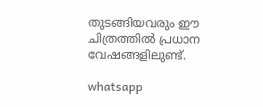തുടങ്ങിയവരും ഈ ചിത്രത്തിൽ പ്രധാന വേഷങ്ങളിലുണ്ട്.

whatsapp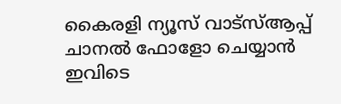കൈരളി ന്യൂസ് വാട്‌സ്ആപ്പ് ചാനല്‍ ഫോളോ ചെയ്യാന്‍ ഇവിടെ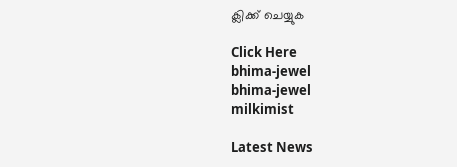ക്ലിക്ക് ചെയ്യുക

Click Here
bhima-jewel
bhima-jewel
milkimist

Latest News